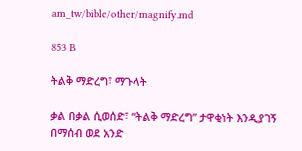am_tw/bible/other/magnify.md

853 B

ትልቅ ማድረግ፣ ማጉላት

ቃል በቃል ሲወሰድ፣ “ትልቅ ማድረግ” ታዋቂነት እንዲያገኝ በማሰብ ወደ አንድ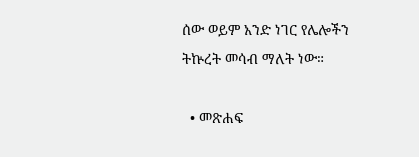ሰው ወይም አንድ ነገር የሌሎችን ትኵረት መሳብ ማለት ነው።

  • መጽሐፍ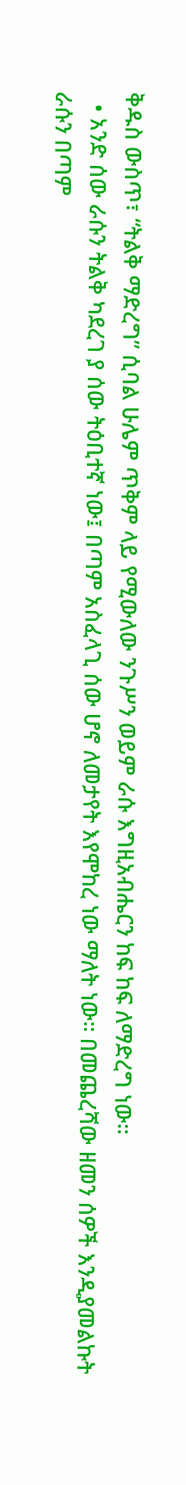ቅዱስ ውስጥ፣ “ትልቅ ማድረግ” ሲባል ሁሌም ጥቅም ላይ የሚውለው ንጉሥን ወይም ራሱ እግዚአብሔርን ከፍ ከፍ ለማድረግ ነው።
  • አንድ ሰው ራሱን ትልቅ ካደረገ ያ ሰው ትዕቢተኛ ነው፤ በጣም አስፈላጊ ሰው ሆኖ ለመታየት እየሞከረ ነው ማለት ነው። በመጨረሻው ዘመን ሰዎች እንዲያመልኩት ራሱን በጣም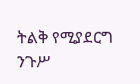ትልቅ የሚያደርግ ንጉሥ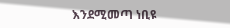እንደሚመጣ ነቢዩ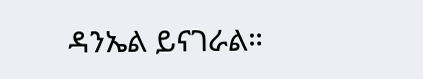ዳንኤል ይናገራል።